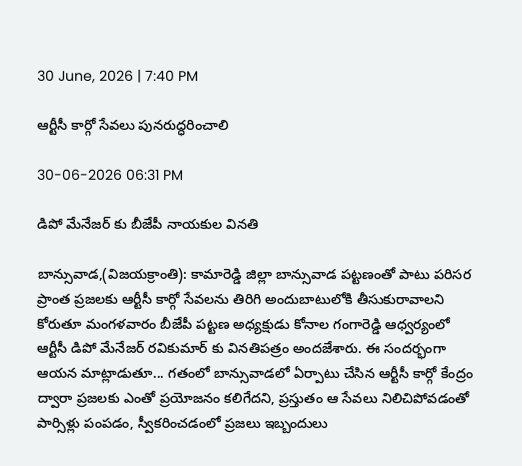30 June, 2026 | 7:40 PM

ఆర్టీసీ కార్గో సేవలు పునరుద్ధరించాలి

30-06-2026 06:31 PM

డిపో మేనేజర్ కు బీజేపీ నాయకుల వినతి

బాన్సువాడ,(విజయక్రాంతి): కామారెడ్డి జిల్లా బాన్సువాడ పట్టణంతో పాటు పరిసర ప్రాంత ప్రజలకు ఆర్టీసీ కార్గో సేవలను తిరిగి అందుబాటులోకి తీసుకురావాలని కోరుతూ మంగళవారం బీజేపీ పట్టణ అధ్యక్షుడు కోనాల గంగారెడ్డి ఆధ్వర్యంలో ఆర్టీసీ డిపో మేనేజర్‌ రవికుమార్ కు వినతిపత్రం అందజేశారు. ఈ సందర్భంగా ఆయన మాట్లాడుతూ... గతంలో బాన్సువాడలో ఏర్పాటు చేసిన ఆర్టీసీ కార్గో కేంద్రం ద్వారా ప్రజలకు ఎంతో ప్రయోజనం కలిగేదని, ప్రస్తుతం ఆ సేవలు నిలిచిపోవడంతో పార్సిళ్లు పంపడం, స్వీకరించడంలో ప్రజలు ఇబ్బందులు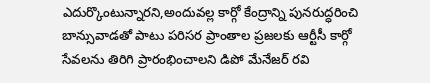ఎదుర్కొంటున్నారని,అందువల్ల కార్గో కేంద్రాన్ని పునరుద్ధరించి బాన్సువాడతో పాటు పరిసర ప్రాంతాల ప్రజలకు ఆర్టీసీ కార్గో సేవలను తిరిగి ప్రారంభించాలని డిపో మేనేజర్‌ రవి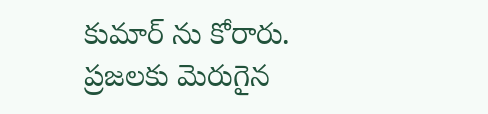కుమార్ ను కోరారు. ప్రజలకు మెరుగైన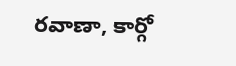రవాణా, కార్గో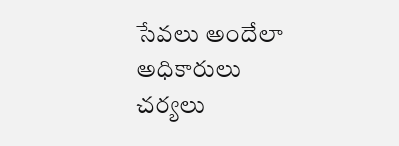సేవలు అందేలా అధికారులు చర్యలు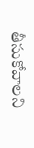తీసుకోవాలని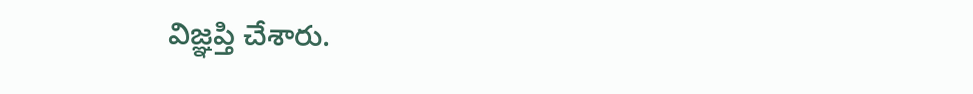విజ్ఞప్తి చేశారు.